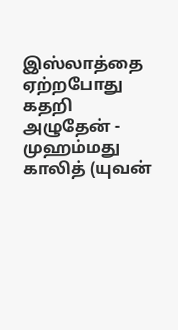இஸ்லாத்தை ஏற்றபோது கதறி அழுதேன் - முஹம்மது காலித் (யுவன்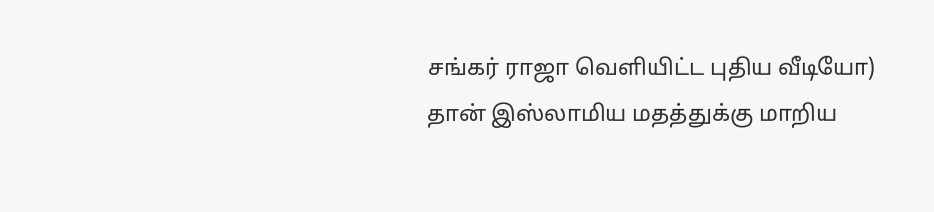சங்கர் ராஜா வெளியிட்ட புதிய வீடியோ)
தான் இஸ்லாமிய மதத்துக்கு மாறிய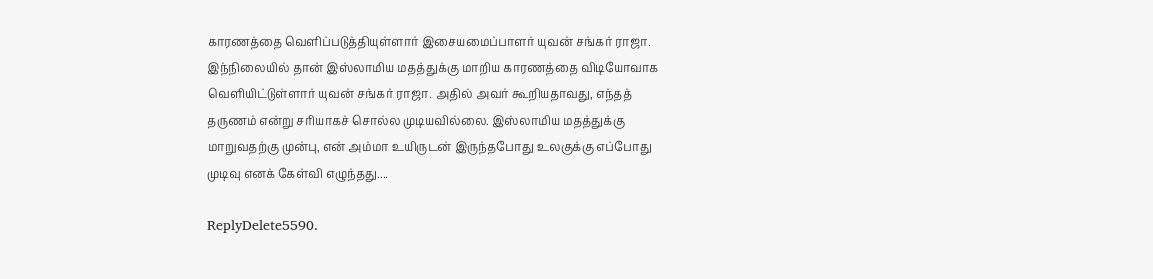காரணத்தை வெளிப்படுத்தியுள்ளார் இசையமைப்பாளர் யுவன் சங்கர் ராஜா. இந்நிலையில் தான் இஸ்லாமிய மதத்துக்கு மாறிய காரணத்தை விடியோவாக வெளியிட்டுள்ளார் யுவன் சங்கர் ராஜா. அதில் அவர் கூறியதாவது, எந்தத் தருணம் என்று சரியாகச் சொல்ல முடியவில்லை. இஸ்லாமிய மதத்துக்கு மாறுவதற்கு முன்பு, என் அம்மா உயிருடன் இருந்தபோது உலகுக்கு எப்போது முடிவு எனக் கேள்வி எழுந்தது....

ReplyDelete5590.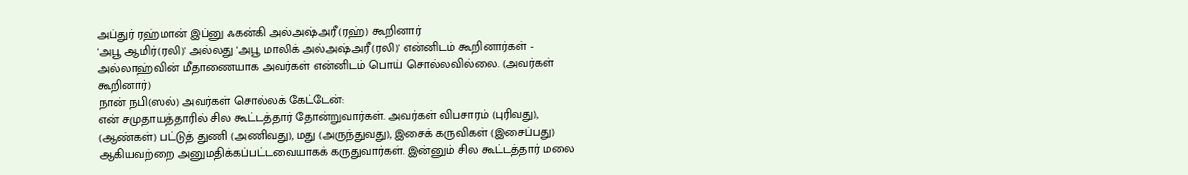அப்துர் ரஹ்மான் இப்னு ஃகன்கி அல்அஷ்அரீ(ரஹ்) கூறினார்
'அபூ ஆமிர்(ரலி)' அல்லது 'அபூ மாலிக் அல்அஷ்அரீ(ரலி)' என்னிடம் கூறினார்கள் - அல்லாஹ்வின் மீதாணையாக அவர்கள் என்னிடம் பொய் சொல்லவில்லை. (அவர்கள் கூறினார்)
நான் நபி(ஸல்) அவர்கள் சொல்லக் கேட்டேன்:
என் சமுதாயத்தாரில் சில கூட்டத்தார் தோன்றுவார்கள். அவர்கள் விபசாரம் (புரிவது), (ஆண்கள்) பட்டுத் துணி (அணிவது), மது (அருந்துவது), இசைக் கருவிகள் (இசைப்பது) ஆகியவற்றை அனுமதிக்கப்பட்டவையாகக் கருதுவார்கள். இன்னும் சில கூட்டத்தார் மலை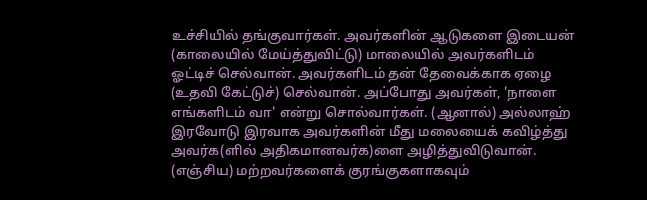உச்சியில் தங்குவார்கள். அவர்களின் ஆடுகளை இடையன் (காலையில் மேய்த்துவிட்டு) மாலையில் அவர்களிடம் ஓட்டிச் செல்வான். அவர்களிடம் தன் தேவைக்காக ஏழை (உதவி கேட்டுச்) செல்வான். அப்போது அவர்கள், 'நாளை எங்களிடம் வா' என்று சொல்வார்கள். (ஆனால்) அல்லாஹ் இரவோடு இரவாக அவர்களின் மீது மலையைக் கவிழ்த்து அவர்க(ளில் அதிகமானவர்க)ளை அழித்துவிடுவான். (எஞ்சிய) மற்றவர்களைக் குரங்குகளாகவும்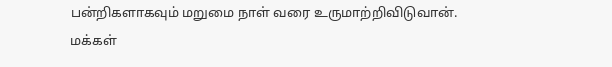பன்றிகளாகவும் மறுமை நாள் வரை உருமாற்றிவிடுவான்.
மக்கள்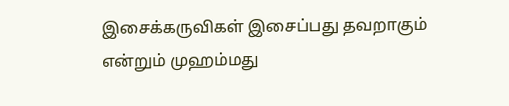இசைக்கருவிகள் இசைப்பது தவறாகும் என்றும் முஹம்மது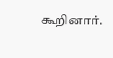கூறினார்.